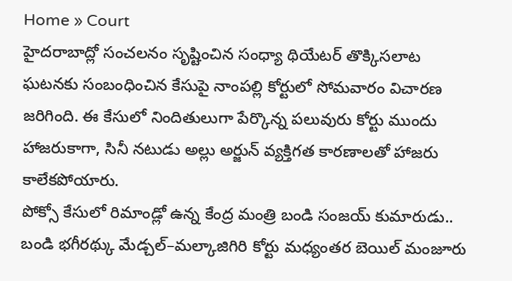Home » Court
హైదరాబాద్లో సంచలనం సృష్టించిన సంధ్యా థియేటర్ తొక్కిసలాట ఘటనకు సంబంధించిన కేసుపై నాంపల్లి కోర్టులో సోమవారం విచారణ జరిగింది. ఈ కేసులో నిందితులుగా పేర్కొన్న పలువురు కోర్టు ముందు హాజరుకాగా, సినీ నటుడు అల్లు అర్జున్ వ్యక్తిగత కారణాలతో హాజరు కాలేకపోయారు.
పోక్సో కేసులో రిమాండ్లో ఉన్న కేంద్ర మంత్రి బండి సంజయ్ కుమారుడు.. బండి భగీరథ్కు మేడ్చల్–మల్కాజిగిరి కోర్టు మధ్యంతర బెయిల్ మంజూరు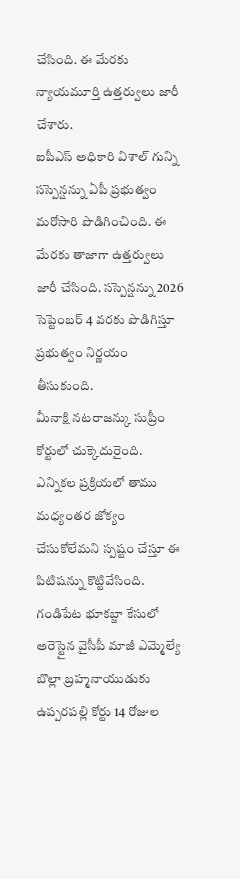చేసింది. ఈ మేరకు న్యాయమూర్తి ఉత్తర్వులు జారీ చేశారు.
ఐపీఎస్ అధికారి విశాల్ గున్ని సస్పెన్షన్ను ఏపీ ప్రభుత్వం మరోసారి పొడిగించింది. ఈ మేరకు తాజాగా ఉత్తర్వులు జారీ చేసింది. సస్పెన్షన్ను 2026 సెప్టెంబర్ 4 వరకు పొడిగిస్తూ ప్రభుత్వం నిర్ణయం తీసుకుంది.
మీనాక్షి నటరాజన్కు సుప్రీం కోర్టులో చుక్కెదురైంది. ఎన్నికల ప్రక్రియలో తాము మధ్యంతర జోక్యం చేసుకోలేమని స్పష్టం చేస్తూ ఈ పిటిషన్ను కొట్టివేసింది.
గండిపేట భూకబ్జా కేసులో అరెస్టైన వైసీపీ మాజీ ఎమ్మెల్యే బొల్లా బ్రహ్మనాయుడుకు ఉప్పరపల్లి కోర్టు 14 రోజుల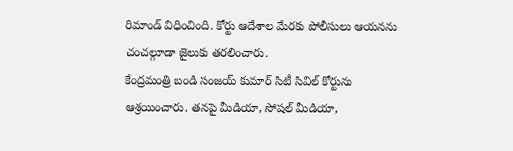రిమాండ్ విధించింది. కోర్టు ఆదేశాల మేరకు పోలీసులు ఆయనను చంచల్గూడా జైలుకు తరలించారు.
కేంద్రమంత్రి బండి సంజయ్ కుమార్ సిటీ సివిల్ కోర్టును ఆశ్రయించారు. తనపై మీడియా, సోషల్ మీడియా,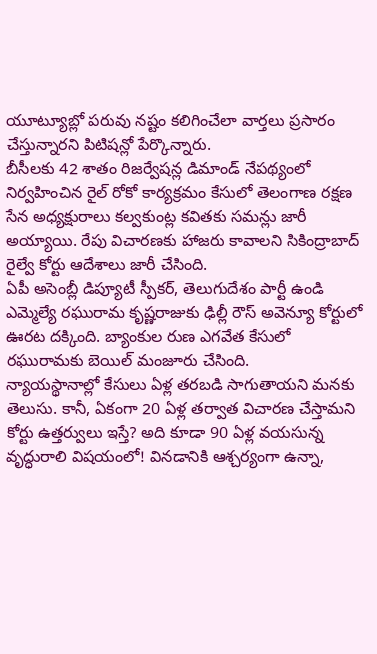యూట్యూబ్లో పరువు నష్టం కలిగించేలా వార్తలు ప్రసారం చేస్తున్నారని పిటిషన్లో పేర్కొన్నారు.
బీసీలకు 42 శాతం రిజర్వేషన్ల డిమాండ్ నేపథ్యంలో నిర్వహించిన రైల్ రోకో కార్యక్రమం కేసులో తెలంగాణ రక్షణ సేన అధ్యక్షురాలు కల్వకుంట్ల కవితకు సమన్లు జారీ అయ్యాయి. రేపు విచారణకు హాజరు కావాలని సికింద్రాబాద్ రైల్వే కోర్టు ఆదేశాలు జారీ చేసింది.
ఏపీ అసెంబ్లీ డిప్యూటీ స్పీకర్, తెలుగుదేశం పార్టీ ఉండి ఎమ్మెల్యే రఘురామ కృష్ణరాజుకు ఢిల్లీ రౌస్ అవెన్యూ కోర్టులో ఊరట దక్కింది. బ్యాంకుల రుణ ఎగవేత కేసులో రఘురామకు బెయిల్ మంజూరు చేసింది.
న్యాయస్థానాల్లో కేసులు ఏళ్ల తరబడి సాగుతాయని మనకు తెలుసు. కానీ, ఏకంగా 20 ఏళ్ల తర్వాత విచారణ చేస్తామని కోర్టు ఉత్తర్వులు ఇస్తే? అది కూడా 90 ఏళ్ల వయసున్న వృద్ధురాలి విషయంలో! వినడానికి ఆశ్చర్యంగా ఉన్నా,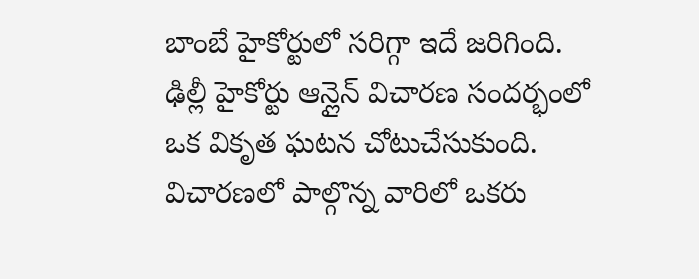బాంబే హైకోర్టులో సరిగ్గా ఇదే జరిగింది.
ఢిల్లీ హైకోర్టు ఆన్లైన్ విచారణ సందర్భంలో ఒక వికృత ఘటన చోటుచేసుకుంది. విచారణలో పాల్గొన్న వారిలో ఒకరు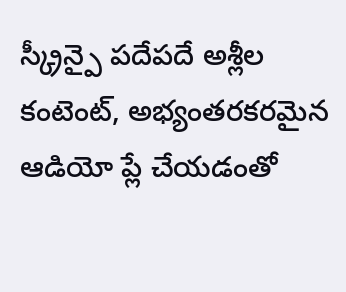స్క్రీన్పై పదేపదే అశ్లీల కంటెంట్, అభ్యంతరకరమైన ఆడియో ప్లే చేయడంతో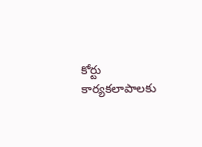కోర్టు కార్యకలాపాలకు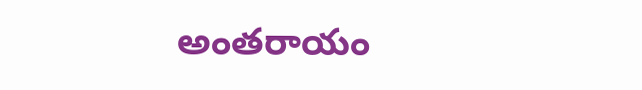అంతరాయం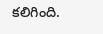కలిగింది.